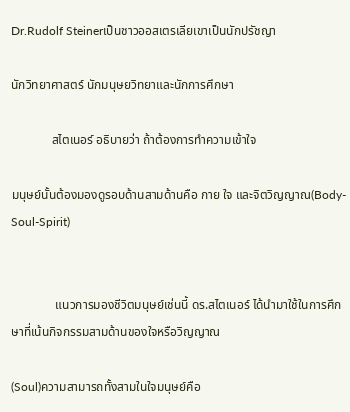Dr.Rudolf Steinerเป็นชาวออสเตรเลียเขาเป็นนักปรัชญา

นักวิทยาศาสตร์ นักมนุษยวิทยาและนักการศึกษา

             สไตเนอร์ อธิบายว่า ถ้าต้องการทำความเข้าใจ

มนุษย์นั้นต้องมองดูรอบด้านสามด้านคือ กาย ใจ และจิตวิญญาณ(Body-Soul-Spirit)


              แนวการมองชีวิตมนุษย์เช่นนี้ ดร.สไตเนอร์ ได้นำมาใช้ในการศึกษาที่เน้นกิจกรรมสามด้านของใจหรือวิญญาณ

(Soul)ความสามารถทั้งสามในใจมนุษย์คือ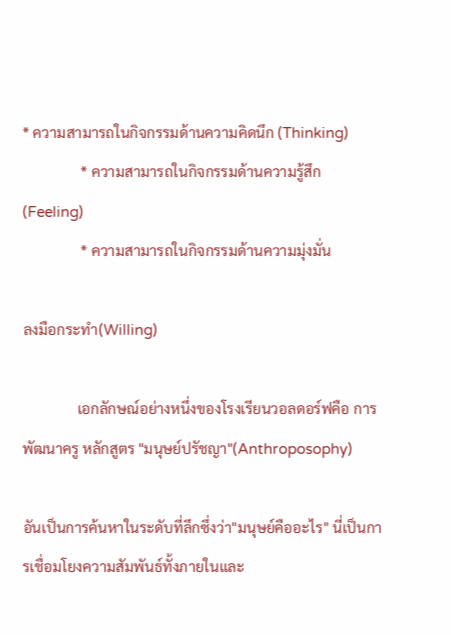* ความสามารถในกิจกรรมด้านความคิดนึก (Thinking)
                * ความสามารถในกิจกรรมด้านความรู้สึก (Feeling)
                * ความสามารถในกิจกรรมด้านความมุ่งมั่น

ลงมือกระทำ(Willing)

               เอกลักษณ์อย่างหนึ่งของโรงเรียนวอลดอร์ฟคือ การพัฒนาครู หลักสูตร "มนุษย์ปรัชญา"(Anthroposophy)

อันเป็นการค้นหาในระดับที่ลึกซึ่งว่า"มนุษย์คืออะไร" นี่เป็นการเชื่อมโยงความสัมพันธ์ทั้งภายในและ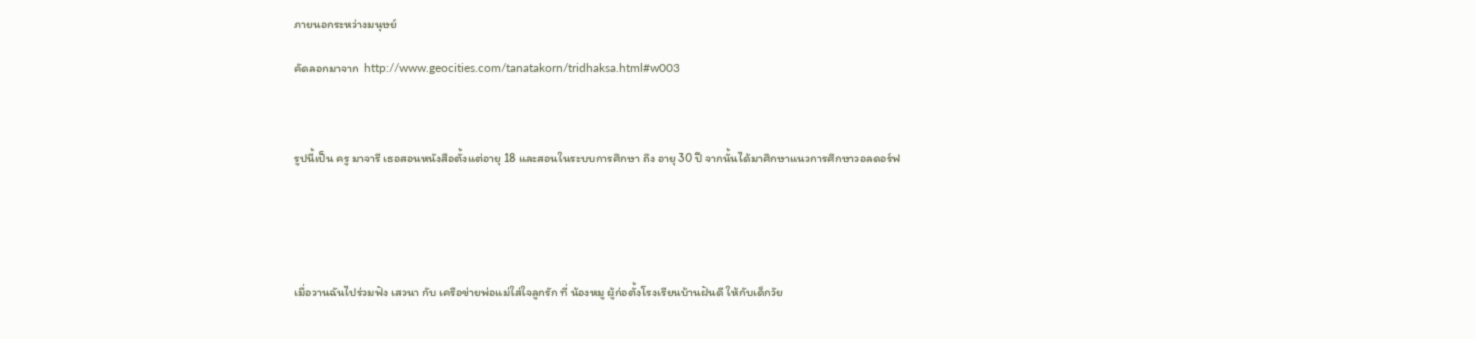ภายนอกระหว่างมนุษย์

คัดลอกมาจาก  http://www.geocities.com/tanatakorn/tridhaksa.html#w003



รูปนี้เป็น ครู มาจารี เธอสอนหนังสือตั้งแต่อายุ 18 และสอนในระบบการศึกษา ถึง อายุ 30 ปี จากนั้นได้มาศึกษาแนวการศึกษาวอลดอร์ฟ





เมื่อวานฉันไปร่วมฟัง เสวนา กับ เครือข่ายพ่อแม่ใส่ใจลูกรัก ที่ น้องหมู ผู้ก่อตั้งโรงเรียนบ้านฝันดี ให้กับเด็กวัย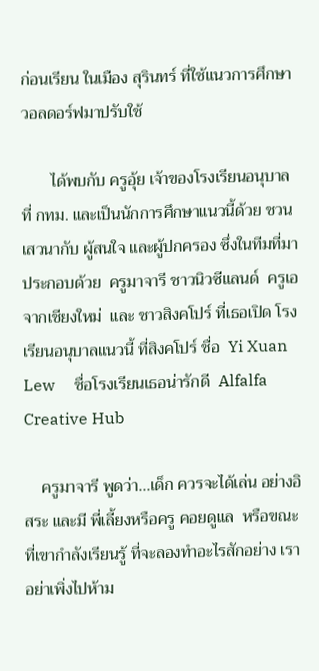ก่อนเรียน ในเมือง สุรินทร์ ที่ใช้แนวการศึกษาวอลดอร์ฟมาปรับใช้

       ได้พบกับ ครูอุ้ย เจ้าของโรงเรียนอนุบาล ที่ กทม. และเป็นนักการศึกษาแนวนี้ด้วย ชวนเสวนากับ ผู้สนใจ และผู้ปกครอง ซึ่งในทีมที่มาประกอบด้วย  ครูมาจารี ชาวนิวซีแลนด์  ครูเอ  จากเชียงใหม่  และ ชาวสิงคโปร์ ที่เธอเปิด โรงเรียนอนุบาลแนวนี้ ที่สิงคโปร์ ชื่อ  Yi Xuan Lew     ชื่อโรงเรียนเธอน่ารักดี  Alfalfa Creative Hub

    ครูมาจารี พูดว่า...เด็ก ควรจะได้เล่น อย่างอิสระ และมี พี่เลี้ยงหรือครู คอยดูแล  หรือขณะที่เขากำลังเรียนรู้ ที่จะลองทำอะไรสักอย่าง เราอย่าเพิ่งไปห้าม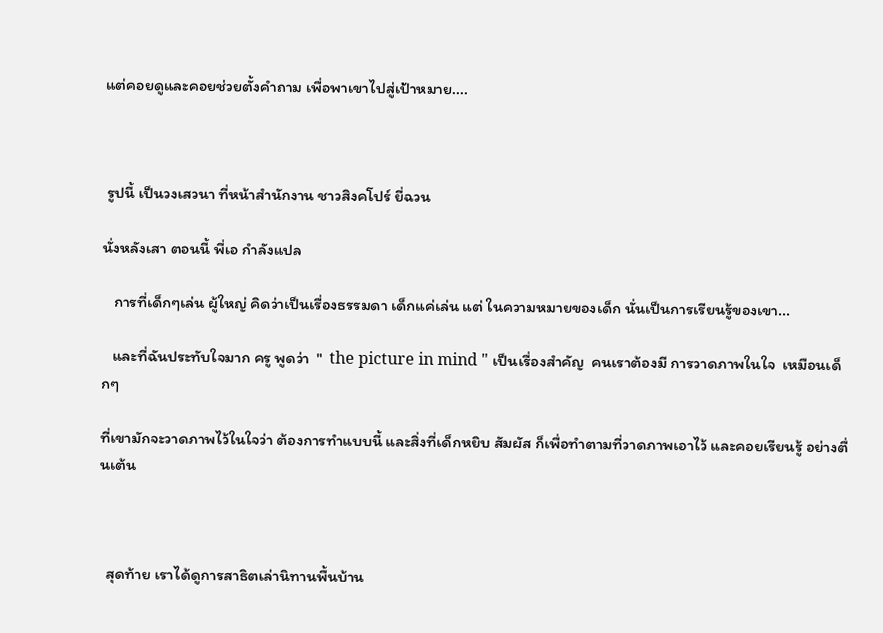แต่คอยดูและคอยช่วยตั้งคำถาม เพื่อพาเขาไปสู่เป้าหมาย....



 รูปนี้ เป็นวงเสวนา ที่หน้าสำนักงาน ชาวสิงคโปร์ ยี่ฉวน

นั่งหลังเสา ตอนนี้ พี่เอ กำลังแปล

   การที่เด็กๆเล่น ผู้ใหญ่ คิดว่าเป็นเรื่องธรรมดา เด็กแค่เล่น แต่ ในความหมายของเด็ก นั่นเป็นการเรียนรู้ของเขา...

   และที่ฉันประทับใจมาก ครู พูดว่า  "  the picture in mind " เป็นเรื่องสำคัญ  คนเราต้องมี การวาดภาพในใจ  เหมือนเด็กๆ

ที่เขามักจะวาดภาพไว้ในใจว่า ต้องการทำแบบนี้ และสิ่งที่เด็กหยิบ สัมผัส ก็เพื่อทำตามที่วาดภาพเอาไว้ และคอยเรียนรู้ อย่างตื่นเต้น



  สุดท้าย เราได้ดูการสาธิตเล่านิทานพื้นบ้าน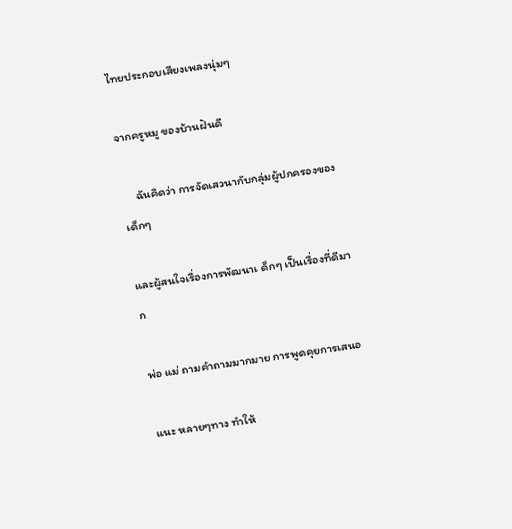ไทยประกอบเสียงเพลงนุ่มๆ

จากครูหมู ของบ้านฝันดี

     ฉันคิดว่า การจัดเสวนากับกลุ่มผู้ปกครองของเด็กๆ

และผู้สนใจเรื่องการพัฒนาเ ด็กๆ เป็นเรื่องที่ดีมาก

พ่อ แม่ ถามคำถามมากมาย การพูดคุยการเสนอ

แนะ หลายๆทาง ทำให้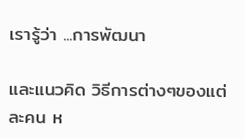เรารู้ว่า ...การพัฒนา

และแนวคิด วิธีการต่างๆของแต่ละคน ห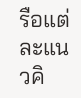รือแต่ละแนวคิ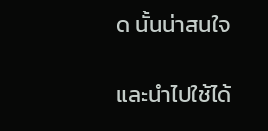ด นั้นน่าสนใจ

และนำไปใช้ได้